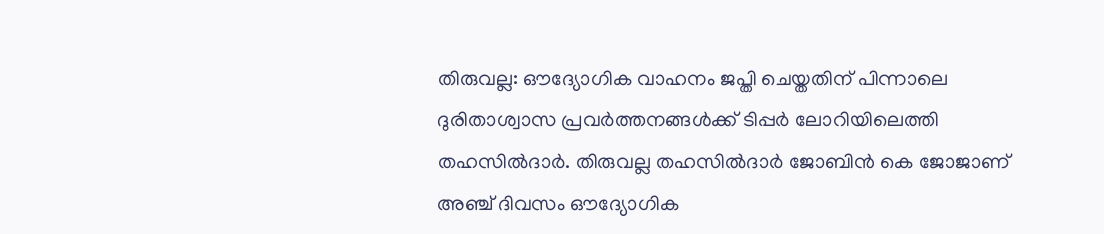തിരുവല്ല: ഔദ്യോഗിക വാഹനം ജപ്തി ചെയ്തതിന് പിന്നാലെ ദുരിതാശ്വാസ പ്രവർത്തനങ്ങൾക്ക് ടിപ്പർ ലോറിയിലെത്തി തഹസിൽദാർ. തിരുവല്ല തഹസിൽദാർ ജോബിൻ കെ ജോജാണ് അഞ്ച് ദിവസം ഔദ്യോഗിക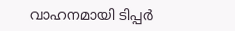വാഹനമായി ടിപ്പർ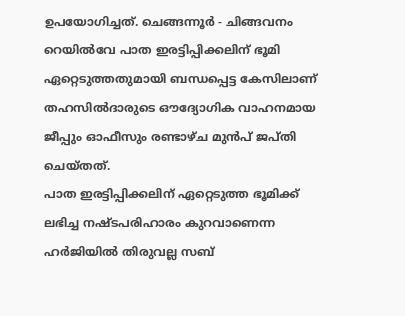ഉപയോഗിച്ചത്. ചെങ്ങന്നൂർ - ചിങ്ങവനം റെയിൽവേ പാത ഇരട്ടിപ്പിക്കലിന് ഭൂമി ഏറ്റെടുത്തതുമായി ബന്ധപ്പെട്ട കേസിലാണ് തഹസിൽദാരുടെ ഔദ്യോഗിക വാഹനമായ ജീപ്പും ഓഫീസും രണ്ടാഴ്ച മുൻപ് ജപ്തി ചെയ്തത്.
പാത ഇരട്ടിപ്പിക്കലിന് ഏറ്റെടുത്ത ഭൂമിക്ക് ലഭിച്ച നഷ്ടപരിഹാരം കുറവാണെന്ന ഹർജിയിൽ തിരുവല്ല സബ്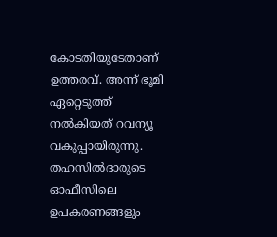കോടതിയുടേതാണ് ഉത്തരവ്. അന്ന് ഭൂമി ഏറ്റെടുത്ത് നൽകിയത് റവന്യൂ വകുപ്പായിരുന്നു. തഹസിൽദാരുടെ ഓഫീസിലെ ഉപകരണങ്ങളും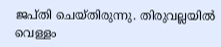ജപ്തി ചെയ്തിരുന്നു. തിരുവല്ലയിൽ വെള്ളം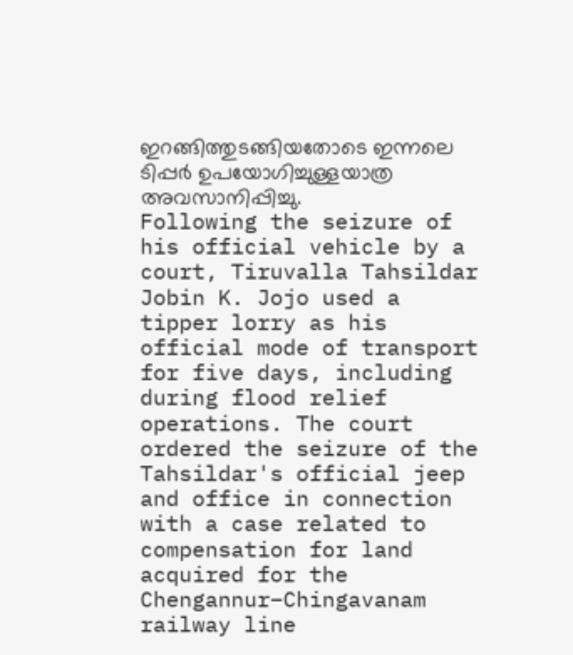ഇറങ്ങിത്തുടങ്ങിയതോടെ ഇന്നലെ ടിപ്പർ ഉപയോഗിച്ചുള്ളയാത്ര അവസാനിപ്പിച്ചു.
Following the seizure of his official vehicle by a court, Tiruvalla Tahsildar Jobin K. Jojo used a tipper lorry as his official mode of transport for five days, including during flood relief operations. The court ordered the seizure of the Tahsildar's official jeep and office in connection with a case related to compensation for land acquired for the Chengannur–Chingavanam railway line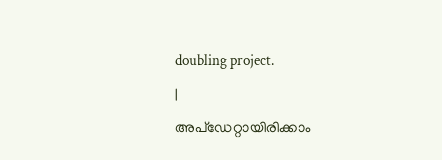doubling project.
|
അപ്ഡേറ്റായിരിക്കാം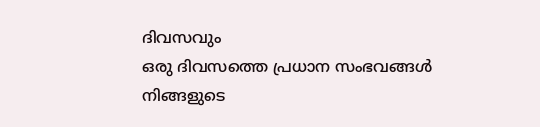ദിവസവും
ഒരു ദിവസത്തെ പ്രധാന സംഭവങ്ങൾ നിങ്ങളുടെ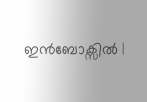ഇൻബോക്സിൽ |